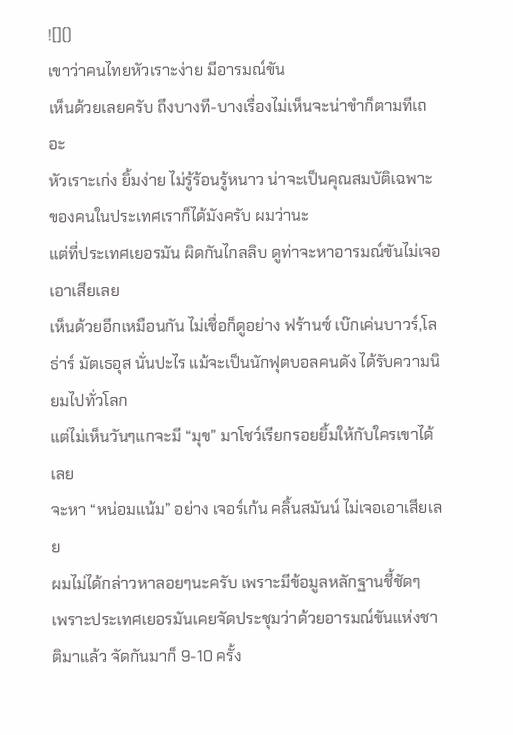![]()
เขาว่าคนไทยหัวเราะง่าย มีอารมณ์ขัน
เห็นด้วยเลยครับ ถึงบางที-บางเรื่องไม่เห็นจะน่าขำก็ตามทีเถอะ
หัวเราะเก่ง ยิ้มง่าย ไม่รู้ร้อนรู้หนาว น่าจะเป็นคุณสมบัติเฉพาะของคนในประเทศเราก็ได้มังครับ ผมว่านะ
แต่ที่ประเทศเยอรมัน ผิดกันไกลลิบ ดูท่าจะหาอารมณ์ขันไม่เจอเอาเสียเลย
เห็นด้วยอีกเหมือนกัน ไม่เชื่อก็ดูอย่าง ฟร้านซ์ เบ๊กเค่นบาวร์,โลธ่าร์ มัตเธอุส นั่นปะไร แม้จะเป็นนักฟุตบอลคนดัง ได้รับความนิยมไปทั่วโลก
แต่ไม่เห็นวันๆแกจะมี “มุข” มาโชว์เรียกรอยยิ้มให้กับใครเขาได้เลย
จะหา “หน่อมแน้ม” อย่าง เจอร์เก้น คลิ้นสมันน์ ไม่เจอเอาเสียเลย
ผมไม่ได้กล่าวหาลอยๆนะครับ เพราะมีข้อมูลหลักฐานชี้ชัดๆ
เพราะประเทศเยอรมันเคยจัดประชุมว่าด้วยอารมณ์ขันแห่งชาติมาแล้ว จัดกันมาก็ 9-10 ครั้ง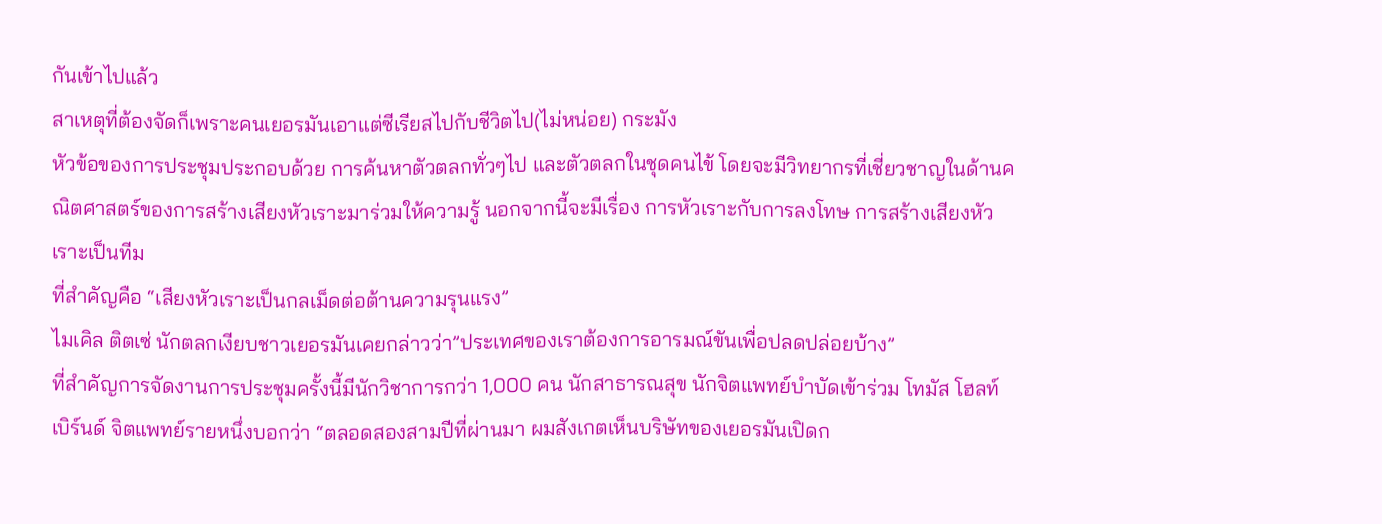กันเข้าไปแล้ว
สาเหตุที่ต้องจัดก็เพราะคนเยอรมันเอาแต่ซีเรียสไปกับชีวิตไป(ไม่หน่อย) กระมัง
หัวข้อของการประชุมประกอบด้วย การค้นหาตัวตลกทั่วๆไป และตัวตลกในชุดคนไข้ โดยจะมีวิทยากรที่เชี่ยวชาญในด้านคณิตศาสตร์ของการสร้างเสียงหัวเราะมาร่วมให้ความรู้ นอกจากนี้จะมีเรื่อง การหัวเราะกับการลงโทษ การสร้างเสียงหัวเราะเป็นทีม
ที่สำคัญคือ “เสียงหัวเราะเป็นกลเม็ดต่อต้านความรุนแรง”
ไมเคิล ติตเซ่ นักตลกเงียบชาวเยอรมันเคยกล่าวว่า”ประเทศของเราต้องการอารมณ์ขันเพื่อปลดปล่อยบ้าง”
ที่สำคัญการจัดงานการประชุมครั้งนี้มีนักวิชาการกว่า 1,000 คน นักสาธารณสุข นักจิตแพทย์บำบัดเข้าร่วม โทมัส โฮลท์เบิร์นด์ จิตแพทย์รายหนึ่งบอกว่า “ตลอดสองสามปีที่ผ่านมา ผมสังเกตเห็นบริษัทของเยอรมันเปิดก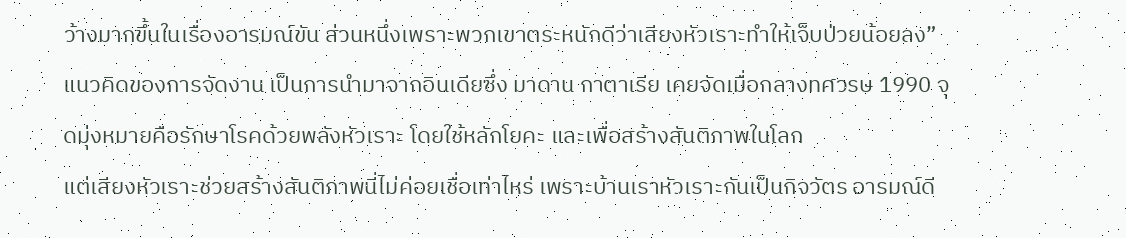ว้างมากขึ้นในเรื่องอารมณ์ขัน ส่วนหนึ่งเพราะพวกเขาตระหนักดีว่าเสียงหัวเราะทำให้เจ็บป่วยน้อยลง”
แนวคิดของการจัดงาน เป็นการนำมาจากอินเดียซึ่ง มาดาน กาตาเรีย เคยจัดเมื่อกลางทศวรษ 1990 จุดมุ่งหมายคือรักษาโรคด้วยพลังหัวเราะ โดยใช้หลักโยคะ และเพื่อสร้างสันติภาพในโลก
แต่เสียงหัวเราะช่วยสร้างสันติภาพนี่ไม่ค่อยเชื่อเท่าไหร่ เพราะบ้านเราหัวเราะกันเป็นกิจวัตร อารมณ์ดี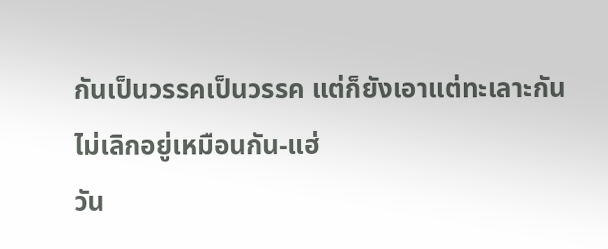กันเป็นวรรคเป็นวรรค แต่ก็ยังเอาแต่ทะเลาะกันไม่เลิกอยู่เหมือนกัน-แฮ่
วัน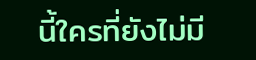นี้ใครที่ยังไม่มี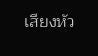เสียงหัว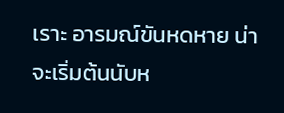เราะ อารมณ์ขันหดหาย น่าจะเริ่มต้นนับห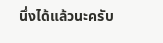นึ่งได้แล้วนะครับ